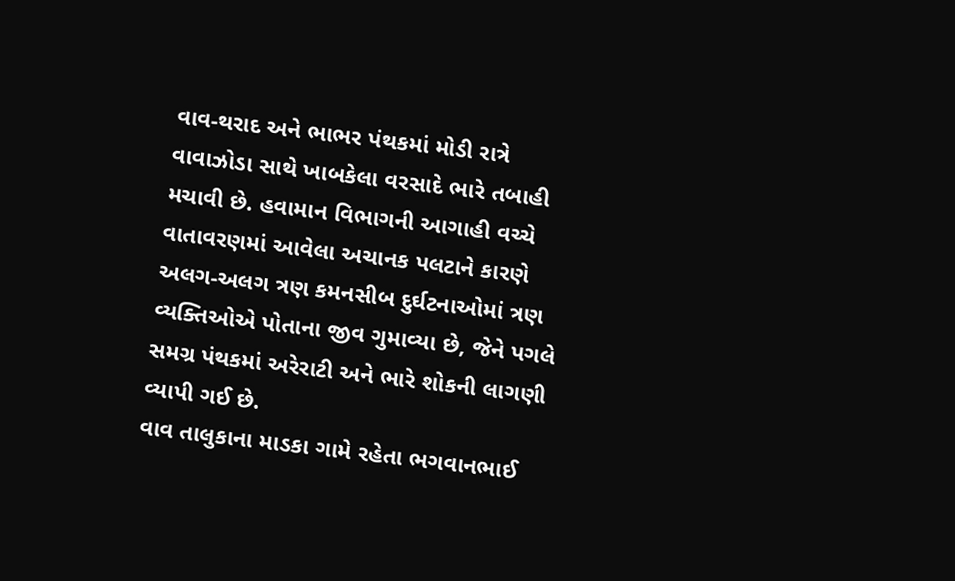વાવ-થરાદ અને ભાભર પંથકમાં મોડી રાત્રે વાવાઝોડા સાથે ખાબકેલા વરસાદે ભારે તબાહી મચાવી છે. હવામાન વિભાગની આગાહી વચ્ચે વાતાવરણમાં આવેલા અચાનક પલટાને કારણે અલગ-અલગ ત્રણ કમનસીબ દુર્ઘટનાઓમાં ત્રણ વ્યક્તિઓએ પોતાના જીવ ગુમાવ્યા છે, જેને પગલે સમગ્ર પંથકમાં અરેરાટી અને ભારે શોકની લાગણી વ્યાપી ગઈ છે.
વાવ તાલુકાના માડકા ગામે રહેતા ભગવાનભાઈ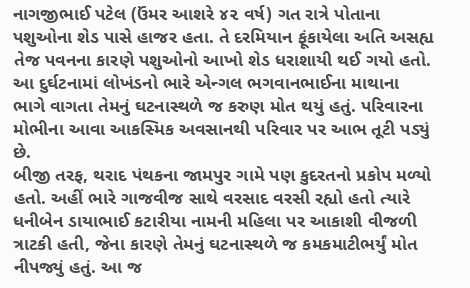નાગજીભાઈ પટેલ (ઉંમર આશરે ૪૨ વર્ષ) ગત રાત્રે પોતાના પશુઓના શેડ પાસે હાજર હતા. તે દરમિયાન ફૂંકાયેલા અતિ અસહ્ય તેજ પવનના કારણે પશુઓનો આખો શેડ ધરાશાયી થઈ ગયો હતો. આ દુર્ઘટનામાં લોખંડનો ભારે એન્ગલ ભગવાનભાઈના માથાના ભાગે વાગતા તેમનું ઘટનાસ્થળે જ કરુણ મોત થયું હતું. પરિવારના મોભીના આવા આકસ્મિક અવસાનથી પરિવાર પર આભ તૂટી પડ્યું છે.
બીજી તરફ, થરાદ પંથકના જામપુર ગામે પણ કુદરતનો પ્રકોપ મળ્યો હતો. અહીં ભારે ગાજવીજ સાથે વરસાદ વરસી રહ્યો હતો ત્યારે ધનીબેન ડાયાભાઈ કટારીયા નામની મહિલા પર આકાશી વીજળી ત્રાટકી હતી, જેના કારણે તેમનું ઘટનાસ્થળે જ કમકમાટીભર્યું મોત નીપજ્યું હતું. આ જ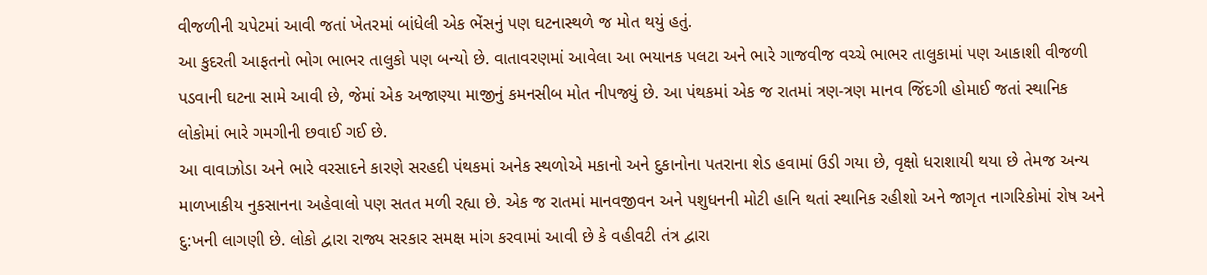વીજળીની ચપેટમાં આવી જતાં ખેતરમાં બાંધેલી એક ભેંસનું પણ ઘટનાસ્થળે જ મોત થયું હતું.
આ કુદરતી આફતનો ભોગ ભાભર તાલુકો પણ બન્યો છે. વાતાવરણમાં આવેલા આ ભયાનક પલટા અને ભારે ગાજવીજ વચ્ચે ભાભર તાલુકામાં પણ આકાશી વીજળી પડવાની ઘટના સામે આવી છે, જેમાં એક અજાણ્યા માજીનું કમનસીબ મોત નીપજ્યું છે. આ પંથકમાં એક જ રાતમાં ત્રણ-ત્રણ માનવ જિંદગી હોમાઈ જતાં સ્થાનિક લોકોમાં ભારે ગમગીની છવાઈ ગઈ છે.
આ વાવાઝોડા અને ભારે વરસાદને કારણે સરહદી પંથકમાં અનેક સ્થળોએ મકાનો અને દુકાનોના પતરાના શેડ હવામાં ઉડી ગયા છે, વૃક્ષો ધરાશાયી થયા છે તેમજ અન્ય માળખાકીય નુકસાનના અહેવાલો પણ સતત મળી રહ્યા છે. એક જ રાતમાં માનવજીવન અને પશુધનની મોટી હાનિ થતાં સ્થાનિક રહીશો અને જાગૃત નાગરિકોમાં રોષ અને દુ:ખની લાગણી છે. લોકો દ્વારા રાજ્ય સરકાર સમક્ષ માંગ કરવામાં આવી છે કે વહીવટી તંત્ર દ્વારા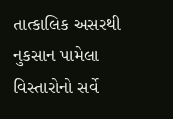તાત્કાલિક અસરથી નુકસાન પામેલા વિસ્તારોનો સર્વે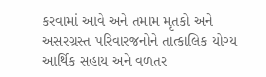કરવામાં આવે અને તમામ મૃતકો અને અસરગ્રસ્ત પરિવારજનોને તાત્કાલિક યોગ્ય આર્થિક સહાય અને વળતર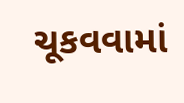ચૂકવવામાં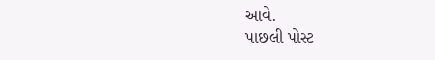આવે.
પાછલી પોસ્ટ